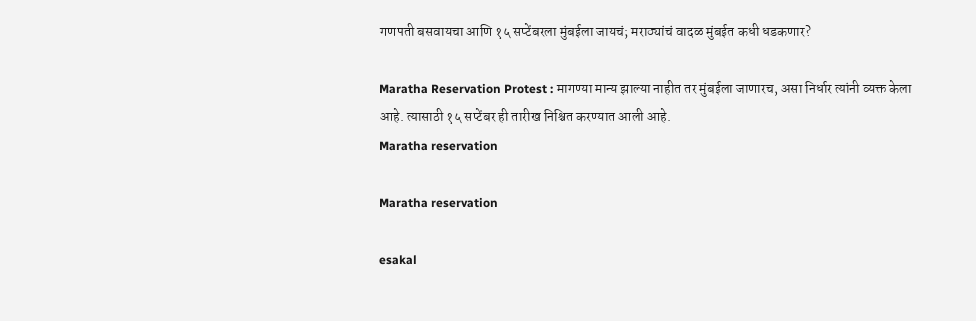गणपती बसवायचा आणि १५ सप्टेंबरला मुंबईला जायचं; मराठ्यांचं वादळ मुंबईत कधी धडकणार?

Maratha Reservation Protest : मागण्या मान्य झाल्या नाहीत तर मुंबईला जाणारच, असा निर्धार त्यांनी व्यक्त केला आहे. त्यासाठी १५ सप्टेंबर ही तारीख निश्चित करण्यात आली आहे.
Maratha reservation

Maratha reservation

esakal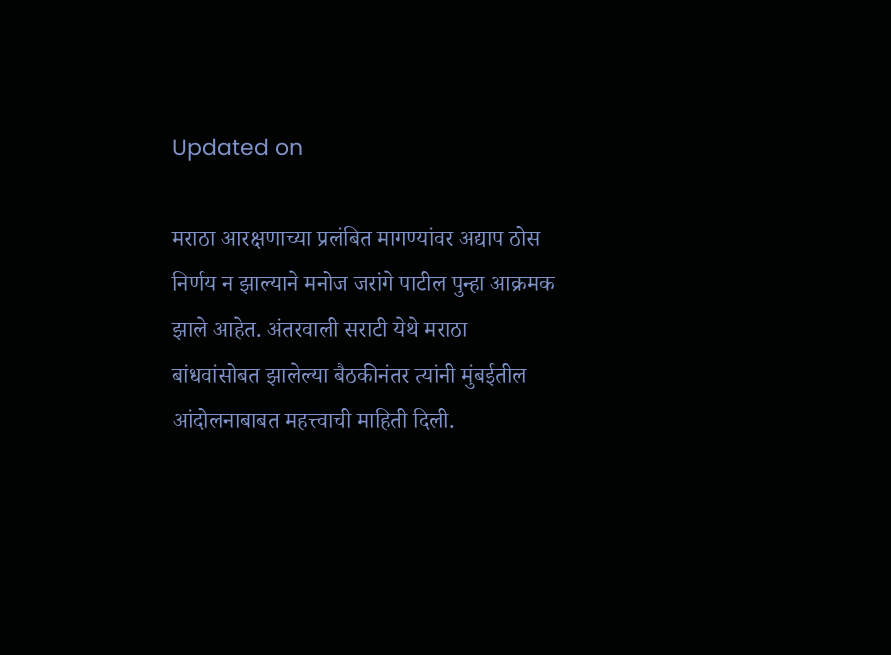Updated on

मराठा आरक्षणाच्या प्रलंबित मागण्यांवर अद्याप ठोस निर्णय न झाल्याने मनोज जरांगे पाटील पुन्हा आक्रमक झाले आहेत. अंतरवाली सराटी येथे मराठा बांधवांसोबत झालेल्या बैठकीनंतर त्यांनी मुंबईतील आंदोलनाबाबत महत्त्वाची माहिती दिली.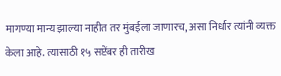मागण्या मान्य झाल्या नाहीत तर मुंबईला जाणारच, असा निर्धार त्यांनी व्यक्त केला आहे. त्यासाठी १५ सप्टेंबर ही तारीख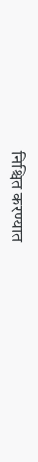निश्चित करण्यात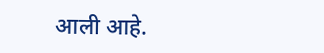आली आहे.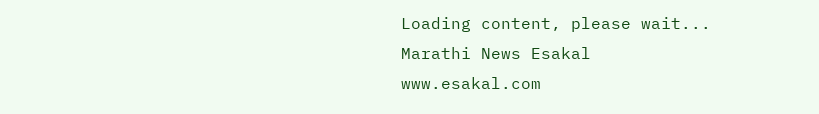Loading content, please wait...
Marathi News Esakal
www.esakal.com